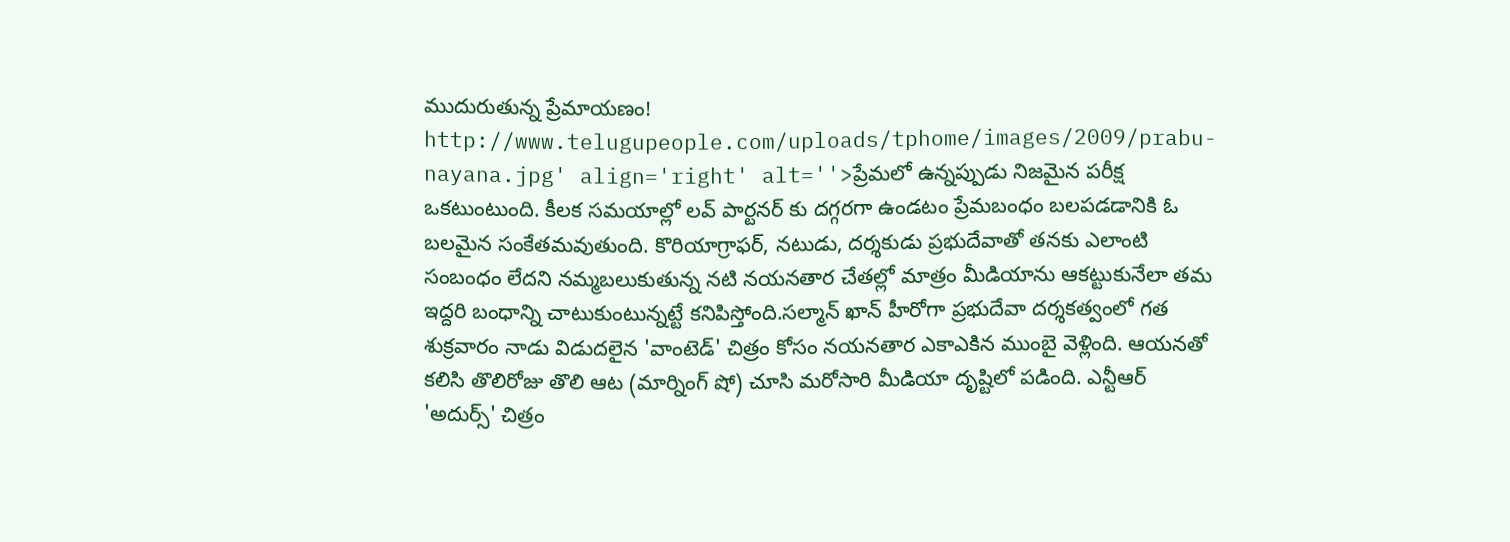ముదురుతున్న ప్రేమాయణం!
http://www.telugupeople.com/uploads/tphome/images/2009/prabu-nayana.jpg' align='right' alt=''>ప్రేమలో ఉన్నప్పుడు నిజమైన పరీక్ష ఒకటుంటుంది. కీలక సమయాల్లో లవ్ పార్టనర్ కు దగ్గరగా ఉండటం ప్రేమబంధం బలపడడానికి ఓ బలమైన సంకేతమవుతుంది. కొరియాగ్రాఫర్, నటుడు, దర్శకుడు ప్రభుదేవాతో తనకు ఎలాంటి సంబంధం లేదని నమ్మబలుకుతున్న నటి నయనతార చేతల్లో మాత్రం మీడియాను ఆకట్టుకునేలా తమ ఇద్దరి బంధాన్ని చాటుకుంటున్నట్టే కనిపిస్తోంది.సల్మాన్ ఖాన్ హీరోగా ప్రభుదేవా దర్శకత్వంలో గత శుక్రవారం నాడు విడుదలైన 'వాంటెడ్' చిత్రం కోసం నయనతార ఎకాఎకిన ముంబై వెళ్లింది. ఆయనతో కలిసి తొలిరోజు తొలి ఆట (మార్నింగ్ షో) చూసి మరోసారి మీడియా దృష్టిలో పడింది. ఎన్టీఆర్ 'అదుర్స్' చిత్రం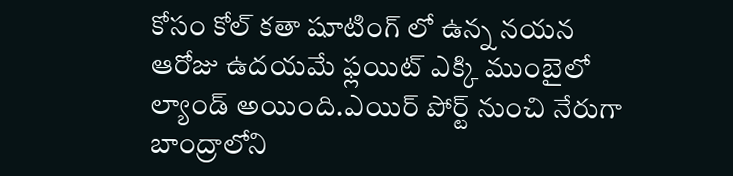కోసం కోల్ కతా షూటింగ్ లో ఉన్న నయన ఆరోజు ఉదయమే ఫ్లయిట్ ఎక్కి ముంబైలో ల్యాండ్ అయింది.ఎయిర్ పోర్ట్ నుంచి నేరుగా బాంద్రాలోని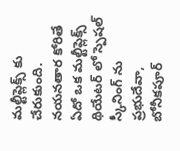మల్టీప్లెక్స్ కు చేరుకుంది.
నయనతార కోరితే ఏదో ఒక మల్టీప్లెక్స్ థియేటర్ లో స్పెషల్ స్కీనింగ్ ను ప్రభుదేవా, బోనీకపూర్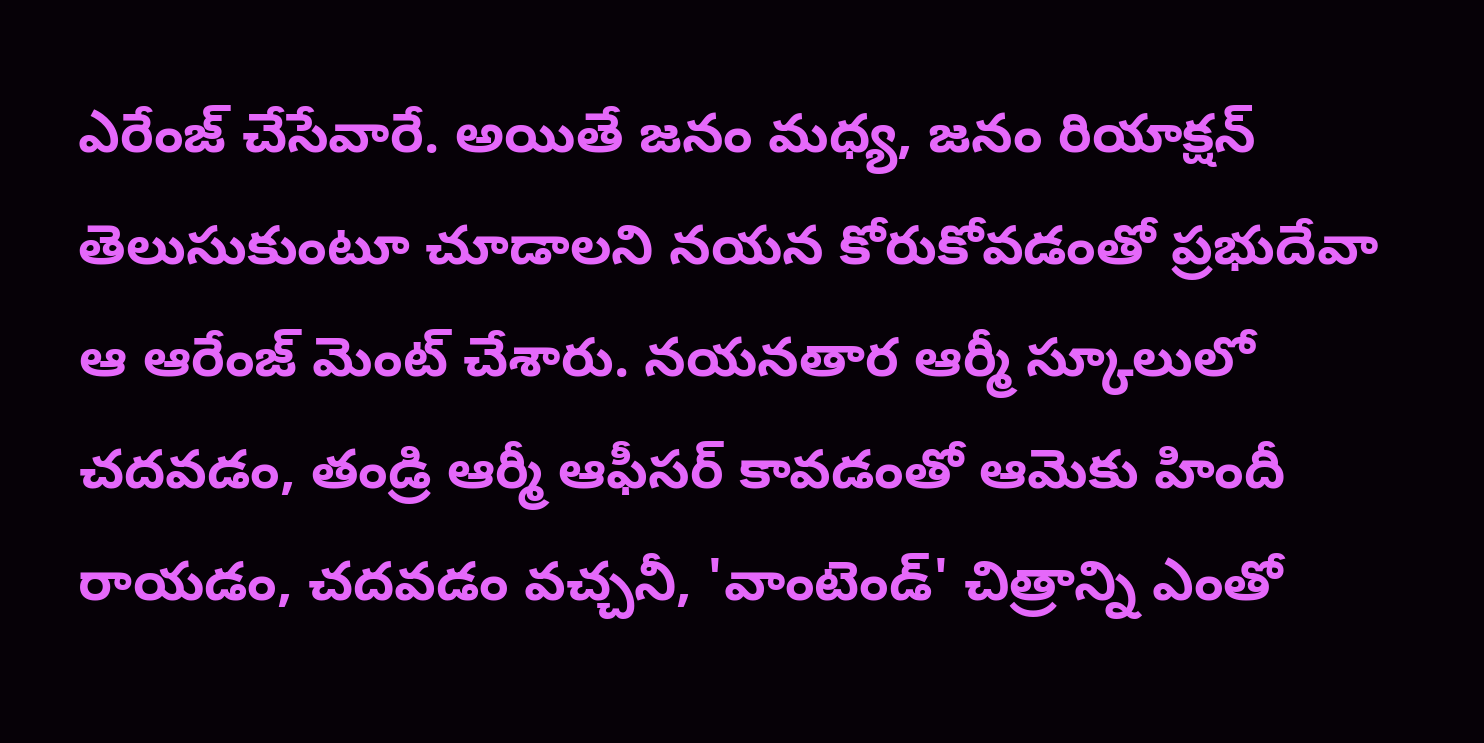ఎరేంజ్ చేసేవారే. అయితే జనం మధ్య, జనం రియాక్షన్ తెలుసుకుంటూ చూడాలని నయన కోరుకోవడంతో ప్రభుదేవా ఆ ఆరేంజ్ మెంట్ చేశారు. నయనతార ఆర్మీ స్కూలులో చదవడం, తండ్రి ఆర్మీ ఆఫీసర్ కావడంతో ఆమెకు హిందీ రాయడం, చదవడం వచ్చనీ, 'వాంటెండ్' చిత్రాన్ని ఎంతో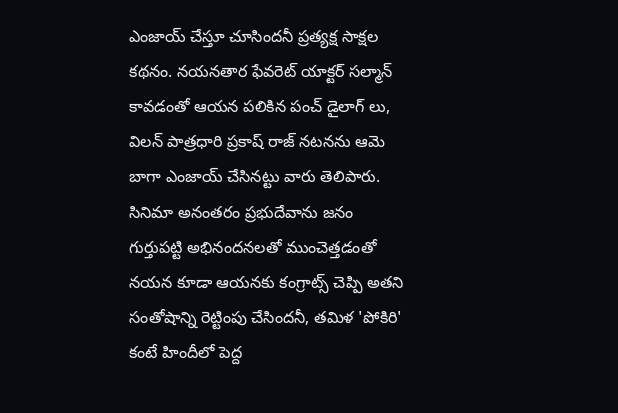ఎంజాయ్ చేస్తూ చూసిందనీ ప్రత్యక్ష సాక్షల కథనం. నయనతార ఫేవరెట్ యాక్టర్ సల్మాన్ కావడంతో ఆయన పలికిన పంచ్ డైలాగ్ లు, విలన్ పాత్రధారి ప్రకాష్ రాజ్ నటనను ఆమె బాగా ఎంజాయ్ చేసినట్టు వారు తెలిపారు. సినిమా అనంతరం ప్రభుదేవాను జనం గుర్తుపట్టి అభినందనలతో ముంచెత్తడంతో నయన కూడా ఆయనకు కంగ్రాట్స్ చెప్పి అతని సంతోషాన్ని రెట్టింపు చేసిందనీ, తమిళ 'పోకిరి' కంటే హిందీలో పెద్ద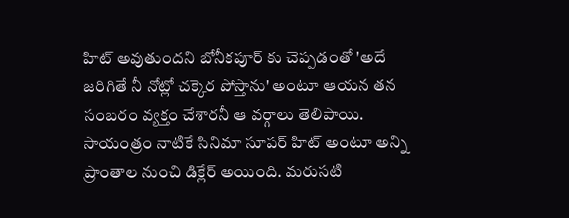హిట్ అవుతుందని బోనీకపూర్ కు చెప్పడంతో 'అదే జరిగితే నీ నోట్లో చక్కెర పోస్తాను' అంటూ ఆయన తన సంబరం వ్యక్తం చేశారనీ ఆ వర్గాలు తెలిపాయి. సాయంత్రం నాటికే సినిమా సూపర్ హిట్ అంటూ అన్ని ప్రాంతాల నుంచి డిక్లేర్ అయింది. మరుసటి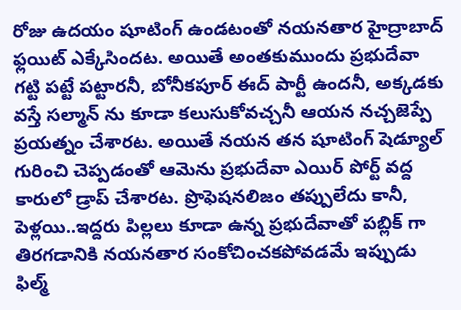రోజు ఉదయం షూటింగ్ ఉండటంతో నయనతార హైద్రాబాద్ ఫ్లయిట్ ఎక్కేసిందట. అయితే అంతకుముందు ప్రభుదేవా గట్టి పట్టే పట్టారనీ, బోనీకపూర్ ఈద్ పార్టీ ఉందనీ, అక్కడకు వస్తే సల్మాన్ ను కూడా కలుసుకోవచ్చనీ ఆయన నచ్చజెప్పే ప్రయత్నం చేశారట. అయితే నయన తన షూటింగ్ షెడ్యూల్ గురించి చెప్పడంతో ఆమెను ప్రభుదేవా ఎయిర్ పోర్ట్ వద్ద కారులో డ్రాప్ చేశారట. ప్రొఫెషనలిజం తప్పులేదు కానీ, పెళ్లయి..ఇద్దరు పిల్లలు కూడా ఉన్న ప్రభుదేవాతో పబ్లిక్ గా తిరగడానికి నయనతార సంకోచించకపోవడమే ఇప్పుడు ఫిల్మ్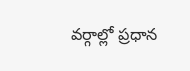వర్గాల్లో ప్రధాన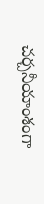చర్చనీయాంశంగా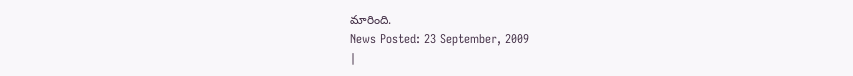మారింది.
News Posted: 23 September, 2009
|